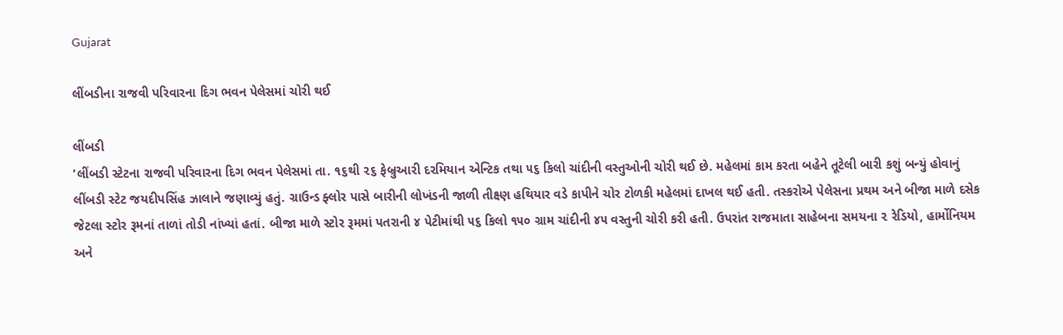Gujarat

લીંબડીના રાજવી પરિવારના દિગ ભવન પેલેસમાં ચોરી થઈ

લીંબડી
’લીંબડી સ્ટેટના રાજવી પરિવારના દિગ ભવન પેલેસમાં તા. ૧૬થી ૨૬ ફેબ્રુઆરી દરમિયાન એન્ટિક તથા ૫૬ કિલો ચાંદીની વસ્તુઓની ચોરી થઈ છે. મહેલમાં કામ કરતા બહેને તૂટેલી બારી કશું બન્યું હોવાનું લીંબડી સ્ટેટ જયદીપસિંહ ઝાલાને જણાવ્યું હતું. ગ્રાઉન્ડ ફ્લોર પાસે બારીની લોખંડની જાળી તીક્ષ્ણ હથિયાર વડે કાપીને ચોર ટોળકી મહેલમાં દાખલ થઈ હતી. તસ્કરોએ પેલેસના પ્રથમ અને બીજા માળે દસેક જેટલા સ્ટોર રૂમનાં તાળાં તોડી નાંખ્યાં હતાં. બીજા માળે સ્ટોર રૂમમાં પતરાની ૪ પેટીમાંથી ૫૬ કિલો ૧૫૦ ગ્રામ ચાંદીની ૪૫ વસ્તુની ચોરી કરી હતી. ઉપરાંત રાજમાતા સાહેબના સમયના ૨ રેડિયો, હાર્મોનિયમ અને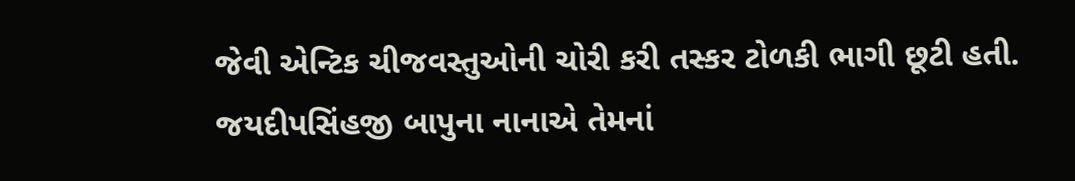જેવી એન્ટિક ચીજવસ્તુઓની ચોરી કરી તસ્કર ટોળકી ભાગી છૂટી હતી. જયદીપસિંહજી બાપુના નાનાએ તેમનાં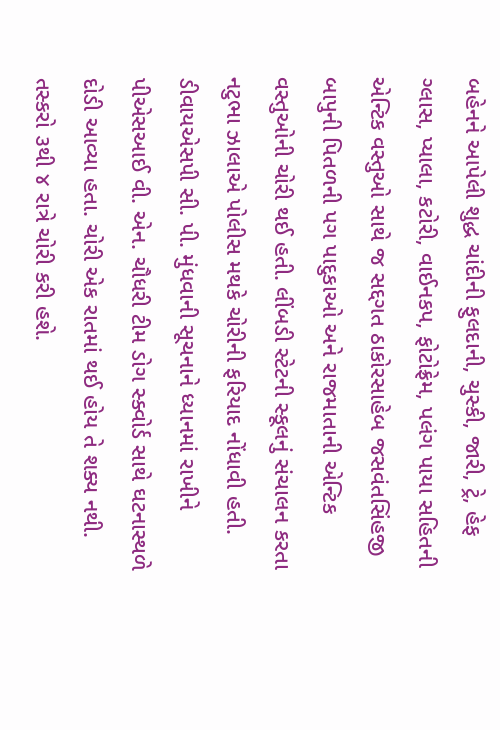બહેનને આપેલી શુદ્ધ ચાંદીની ફુલદાની, ચુસ્કી, જારી, ટ્રે, હેફ ગ્લાસ, પ્યાલા, કટોરી, વાઈનકપ, ફોટોફ્રેમ, પલંગ પાયા સહિતની એન્ટિક વસ્તુઓ સાથે જ સદ્દગત ઠાકોરસાહેબ જસવંતસિંહજી બાપુની પિતળની પગ પાદુકાઓ અને રાજમાતાની એન્ટિક વસ્તુઓની ચોરી થઈ હતી. લીંબડી સ્ટેટની સ્કૂલનું સંચાલન કરતા નટુભા ઝાલાએ પોલીસ મથકે ચોરીની ફરિયાદ નોંધાવી હતી. ડીવાયએસપી સી. પી. મુંધવાની સૂચનાને ધ્યાનમાં રાખીને પીએસઆઈ વી. એન. ચૌધરી ટીમ ડોગ સ્ક્વોર્ડ સાથે ઘટનાસ્થળે દોડી આવ્યા હતા. ચોરી એક રાતમાં થઈ હોય તે શક્ય નથી. તસ્કરો ૩થી ૪ રાત્રે ચોરી કરી હશે.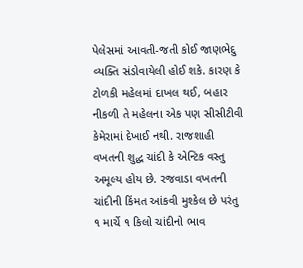પેલેસમાં આવતી-જતી કોઈ જાણભેદુ વ્યક્તિ સંડોવાયેલી હોઈ શકે. કારણ કે ટોળકી મહેલમાં દાખલ થઈ, બહાર નીકળી તે મહેલના એક પણ સીસીટીવી કેમેરામાં દેખાઈ નથી. રાજશાહી વખતની શુદ્ધ ચાંદી કે એન્ટિક વસ્તુ અમૂલ્ય હોય છે. રજવાડા વખતની ચાંદીની કિંમત આંકવી મુશ્કેલ છે પરંતુ ૧ માર્ચે ૧ કિલો ચાંદીનો ભાવ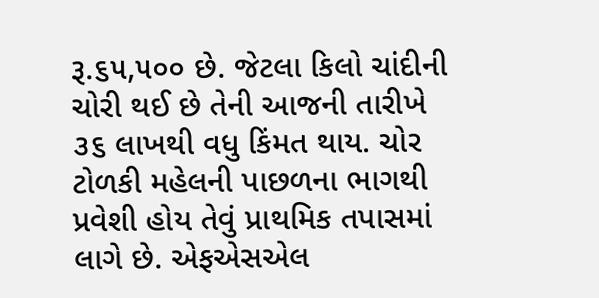રૂ.૬૫,૫૦૦ છે. જેટલા કિલો ચાંદીની ચોરી થઈ છે તેની આજની તારીખે ૩૬ લાખથી વધુ કિંમત થાય. ચોર ટોળકી મહેલની પાછળના ભાગથી પ્રવેશી હોય તેવું પ્રાથમિક તપાસમાં લાગે છે. એફએસએલ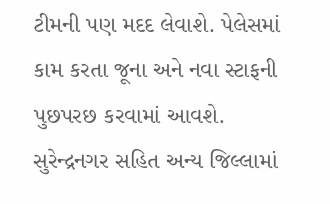ટીમની પણ મદદ લેવાશે. પેલેસમાં કામ કરતા જૂના અને નવા સ્ટાફની પુછપરછ કરવામાં આવશે. સુરેન્દ્રનગર સહિત અન્ય જિલ્લામાં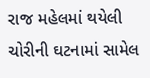રાજ મહેલમાં થયેલી ચોરીની ઘટનામાં સામેલ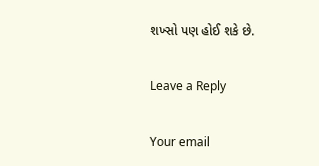શખ્સો પણ હોઈ શકે છે.

Leave a Reply

Your email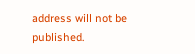address will not be published.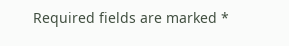Required fields are marked *